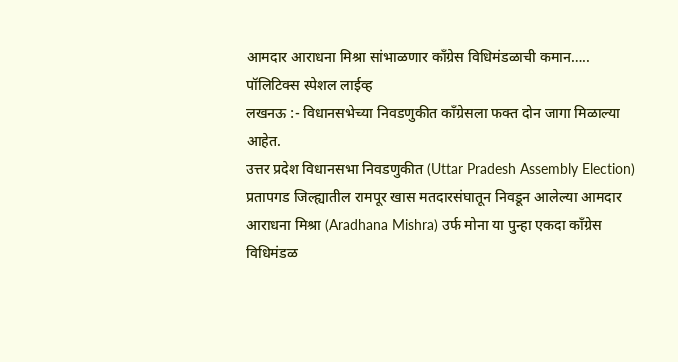आमदार आराधना मिश्रा सांभाळणार काँग्रेस विधिमंडळाची कमान…..
पॉलिटिक्स स्पेशल लाईव्ह
लखनऊ :- विधानसभेच्या निवडणुकीत काँग्रेसला फक्त दोन जागा मिळाल्या आहेत.
उत्तर प्रदेश विधानसभा निवडणुकीत (Uttar Pradesh Assembly Election) प्रतापगड जिल्ह्यातील रामपूर खास मतदारसंघातून निवडून आलेल्या आमदार आराधना मिश्रा (Aradhana Mishra) उर्फ मोना या पुन्हा एकदा काँग्रेस विधिमंडळ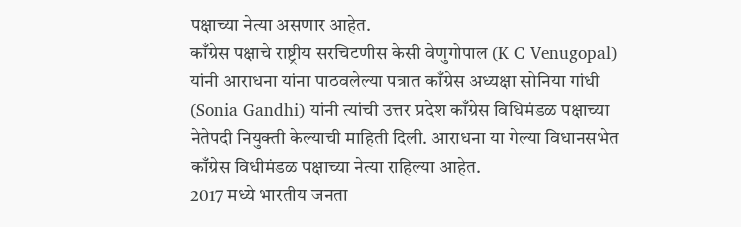पक्षाच्या नेत्या असणार आहेत.
काँग्रेस पक्षाचे राष्ट्रीय सरचिटणीस केसी वेणुगोपाल (K C Venugopal) यांनी आराधना यांना पाठवलेल्या पत्रात काँग्रेस अध्यक्षा सोनिया गांधी (Sonia Gandhi) यांनी त्यांची उत्तर प्रदेश काँग्रेस विधिमंडळ पक्षाच्या नेतेपदी नियुक्ती केल्याची माहिती दिली. आराधना या गेल्या विधानसभेत काँग्रेस विधीमंडळ पक्षाच्या नेत्या राहिल्या आहेत.
2017 मध्ये भारतीय जनता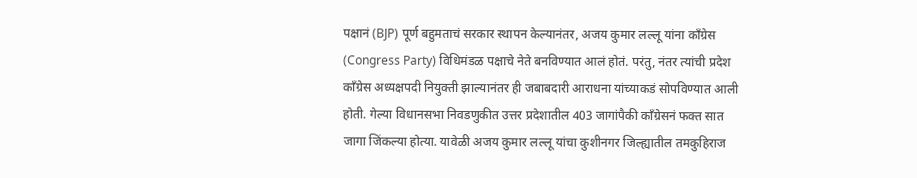पक्षानं (BJP) पूर्ण बहुमताचं सरकार स्थापन केल्यानंतर, अजय कुमार लल्लू यांना कॉंग्रेस (Congress Party) विधिमंडळ पक्षाचे नेते बनविण्यात आलं होतं. परंतु, नंतर त्यांची प्रदेश कॉंग्रेस अध्यक्षपदी नियुक्ती झाल्यानंतर ही जबाबदारी आराधना यांच्याकडं सोपविण्यात आली होती. गेल्या विधानसभा निवडणुकीत उत्तर प्रदेशातील 403 जागांपैकी काँग्रेसनं फक्त सात जागा जिंकल्या होत्या. यावेळी अजय कुमार लल्लू यांचा कुशीनगर जिल्ह्यातील तमकुहिराज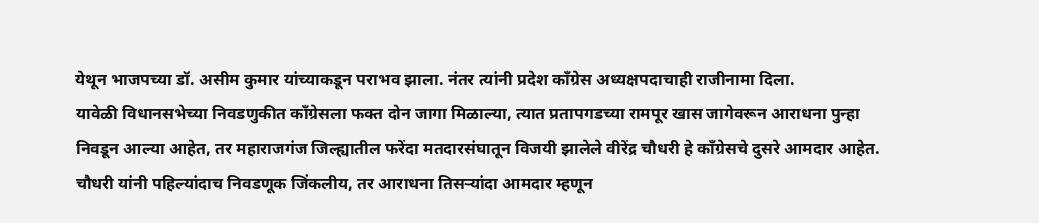येथून भाजपच्या डॉ. असीम कुमार यांच्याकडून पराभव झाला. नंतर त्यांनी प्रदेश काँग्रेस अध्यक्षपदाचाही राजीनामा दिला.
यावेळी विधानसभेच्या निवडणुकीत काँग्रेसला फक्त दोन जागा मिळाल्या, त्यात प्रतापगडच्या रामपूर खास जागेवरून आराधना पुन्हा निवडून आल्या आहेत, तर महाराजगंज जिल्ह्यातील फरेंदा मतदारसंघातून विजयी झालेले वीरेंद्र चौधरी हे काँग्रेसचे दुसरे आमदार आहेत. चौधरी यांनी पहिल्यांदाच निवडणूक जिंकलीय, तर आराधना तिसऱ्यांदा आमदार म्हणून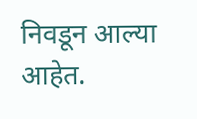निवडून आल्या आहेत.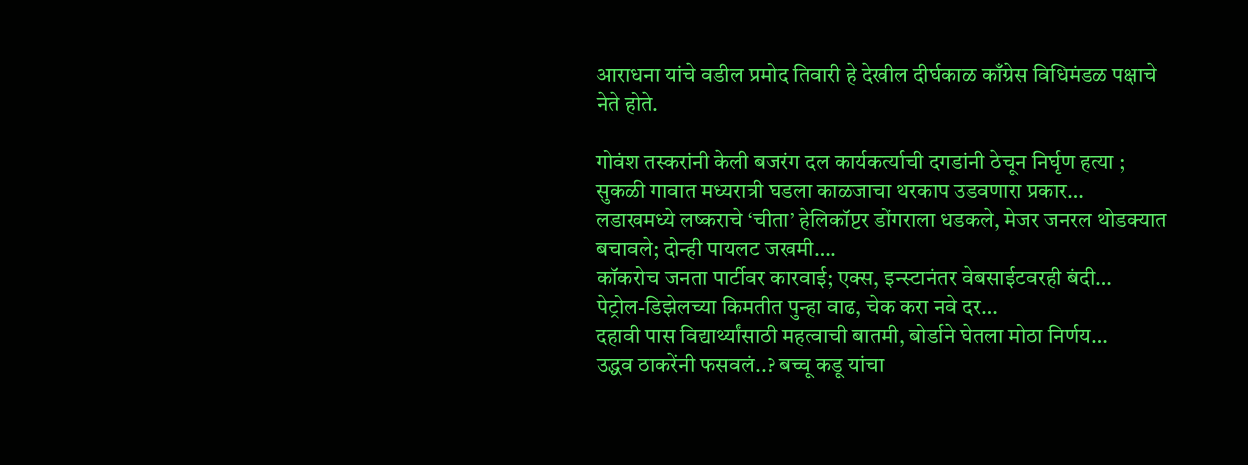आराधना यांचे वडील प्रमोद तिवारी हे देखील दीर्घकाळ काँग्रेस विधिमंडळ पक्षाचे नेते होते.

गोवंश तस्करांनी केली बजरंग दल कार्यकर्त्याची दगडांनी ठेचून निर्घृण हत्या ; सुकळी गावात मध्यरात्री घडला काळजाचा थरकाप उडवणारा प्रकार…
लडाखमध्ये लष्कराचे ‘चीता’ हेलिकॉप्टर डोंगराला धडकले, मेजर जनरल थोडक्यात बचावले; दोन्ही पायलट जखमी….
कॉकरोच जनता पार्टीवर कारवाई; एक्स, इन्स्टानंतर वेबसाईटवरही बंदी…
पेट्रोल-डिझेलच्या किमतीत पुन्हा वाढ, चेक करा नवे दर…
दहावी पास विद्यार्थ्यांसाठी महत्वाची बातमी, बोर्डाने घेतला मोठा निर्णय…
उद्धव ठाकरेंनी फसवलं..? बच्चू कडू यांचा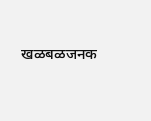खळबळजनक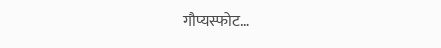गौप्यस्फोट…